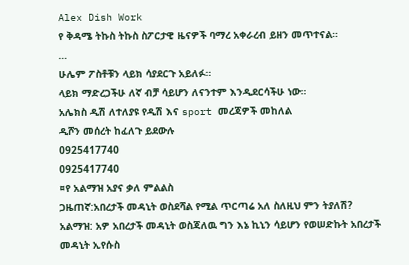Alex Dish Work
የ ቅዳሜ ትኩስ ትኩስ ስፖርታዊ ዜናዎች ባማረ አቀራረብ ይዘን መጥተናል።
…
ሁሌም ፖስቶቹን ላይክ ሳያደርጉ አይለፉ።
ላይክ ማድረጋችሁ ለኛ ብቻ ሳይሆን ለናንተም እንዲደርሳችሁ ነው።
አሌክስ ዲሽ ለተለያዩ የዲሽ እና sport መረጃዎች መከለል
ዲሾን መሰረት ከፈለጉ ይደውሉ
0925417740
0925417740
¤የ አልማዝ አያና ቃለ ምልልስ
ጋዜጠኛ:አበረታች መዳኒት ወስደሻል የሚል ጥርጣሬ አለ ስለዚህ ምን ትያለሽ?
አልማዝ: አዎ አበረታች መዳኒት ወስጃለዉ ግን እኔ ኪኒን ሳይሆን የወሠድኩት አበረታች መዳኒት ኢየሱስ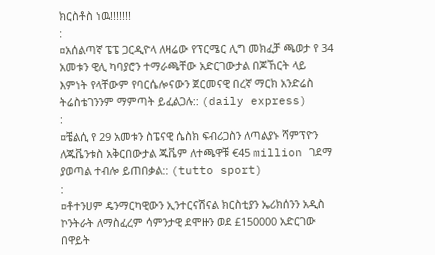ክርስቶስ ነዉ!!!!!!!
:
¤አሰልጣኛ ፔፔ ጋርዲዮላ ለዛሬው የፕርሜር ሊግ መክፈቻ ጫወታ የ 34 አመቱን ዊሊ ካባያሮን ተማራጫቸው አድርገውታል በጆኸርት ላይ እምነት የላቸውም የባርሴሎናውን ጀርመናዊ በረኛ ማርክ አንድሬስ ትሬስቴገንንም ማምጣት ይፈልጋሉ:: (daily express)
:
¤ቼልሲ የ 29 አመቱን ስፔናዊ ሴስክ ፍብሪጋስን ለጣልያኑ ሻምፕዮን ለጁቬንቱስ አቅርበውታል ጁቬም ለተጫዋቹ €45 million ገደማ ያወጣል ተብሎ ይጠበቃል:: (tutto sport)
:
¤ቶተንሀም ዴንማርካዊውን ኢንተርናሽናል ክርስቲያን ኤሪክሰንን አዲስ ኮንትራት ለማስፈረም ሳምንታዊ ደሞዙን ወደ £150000 አድርገው በዋይት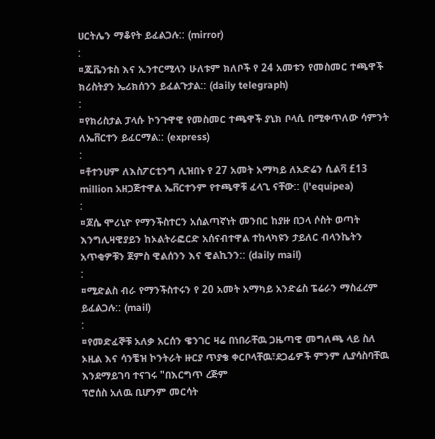ሀርትሌን ማቆየት ይፈልጋሉ:: (mirror)
:
¤ጁቬንቱስ እና ኢንተርሚላን ሁለቱም ክለቦች የ 24 አመቱን የመስመር ተጫዋች ክሪስትያን ኤሪክሰንን ይፈልጉታል:: (daily telegraph)
:
¤የክሪስታል ፓላሱ ኮንጉዋዊ የመስመር ተጫዋች ያኒክ ቦላሲ በሚቀጥለው ሳምንት ለኤቨርተን ይፈርማል:: (express)
:
¤ቶተንሀም ለእስፖርቲንግ ሊዝበኑ የ 27 አመት አማካይ ለአድሬን ሲልቫ £13 million አዘጋጅተዋል ኤቨርተንም የተጫዋቹ ፈላጊ ናቸው:: (l'equipea)
:
¤ጆሴ ሞሪኒዮ የማንችስተርን አሰልጣኛነት መንበር ከያዙ በኃላ ሶስት ወጣት እንግሊዛዊያይን ከኦልትራፎርድ አሰናብተዋል ተከላካዩን ታይለር ብላንኬትን አጥቂዎቹን ጀምስ ዊልሰንን እና ዊልኪንን:: (daily mail)
:
¤ሚድልስ ብራ የማንችስተሩን የ 20 አመት አማካይ አንድሬስ ፔሬራን ማስፈረም ይፈልጋሉ:: (mail)
:
¤የመድፈኞቹ አለቃ አርሰን ዌንገር ዛሬ በነበራቸዉ ጋዜጣዊ መግለጫ ላይ ስለ ኦዚል እና ሳንቼዝ ኮንትራት ዙርያ ጥያቄ ቀርቦላቸዉ፣ደጋፊዎች ምንም ሊያሳስባቸዉ እንደማይገባ ተናገሩ "በእርግጥ ረጅም
ፕሮሰስ አለዉ ቢሆንም መርሳት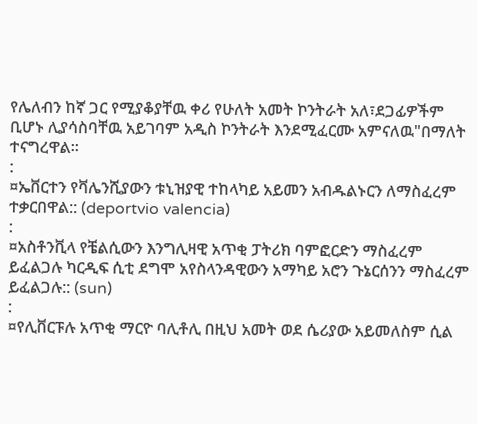የሌለብን ከኛ ጋር የሚያቆያቸዉ ቀሪ የሁለት አመት ኮንትራት አለ፣ደጋፊዎችም ቢሆኑ ሊያሳስባቸዉ አይገባም አዲስ ኮንትራት እንደሚፈርሙ አምናለዉ"በማለት ተናግረዋል።
:
¤ኤቨርተን የቫሌንሺያውን ቱኒዝያዊ ተከላካይ አይመን አብዱልኑርን ለማስፈረም ተቃርበዋል:: (deportvio valencia)
:
¤አስቶንቪላ የቼልሲውን እንግሊዛዊ አጥቂ ፓትሪክ ባምፎርድን ማስፈረም ይፈልጋሉ ካርዲፍ ሲቲ ደግሞ አየስላንዳዊውን አማካይ አሮን ጉኔርሰንን ማስፈረም ይፈልጋሉ:: (sun)
:
¤የሊቨርፑሉ አጥቂ ማርዮ ባሊቶሊ በዚህ አመት ወደ ሴሪያው አይመለስም ሲል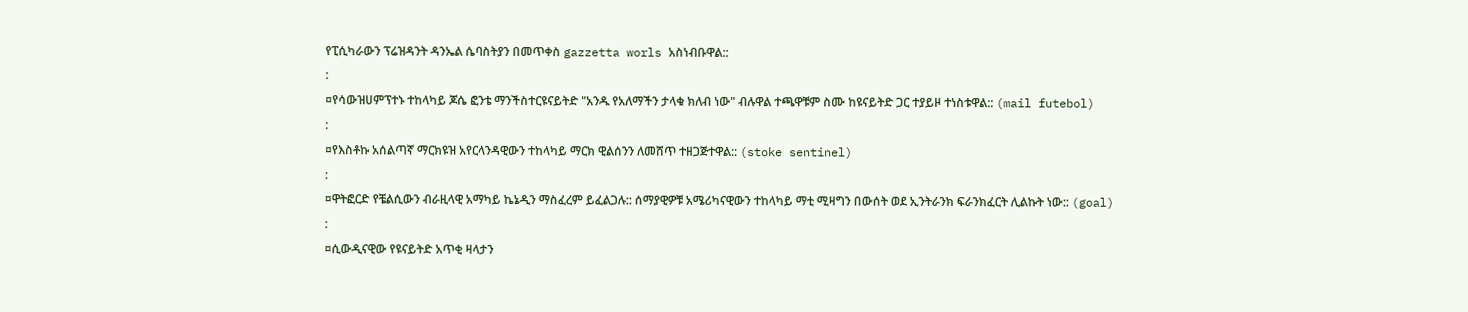የፒሲካራውን ፕሬዝዳንት ዳንኤል ሴባስትያን በመጥቀስ gazzetta worls አስነብቡዋል::
:
¤የሳውዝሀምፕተኑ ተከላካይ ጆሴ ፎንቴ ማንችስተርዩናይትድ "አንዱ የአለማችን ታላቁ ክለብ ነው" ብሉዋል ተጫዋቹም ስሙ ከዩናይትድ ጋር ተያይዞ ተነስቱዋል:: (mail futebol)
:
¤የእስቶኩ አሰልጣኛ ማርክዩዝ አየርላንዳዊውን ተከላካይ ማርክ ዊልሰንን ለመሸጥ ተዘጋጅተዋል:: (stoke sentinel)
:
¤ዋትፎርድ የቼልሲውን ብራዚላዊ አማካይ ኬኔዲን ማስፈረም ይፈልጋሉ:: ሰማያዊዎቹ አሜሪካናዊውን ተከላካይ ማቲ ሚዛግን በውሰት ወደ ኢንትራንክ ፍራንክፈርት ሊልኩት ነው:: (goal)
:
¤ሲውዲናዊው የዩናይትድ አጥቂ ዛላታን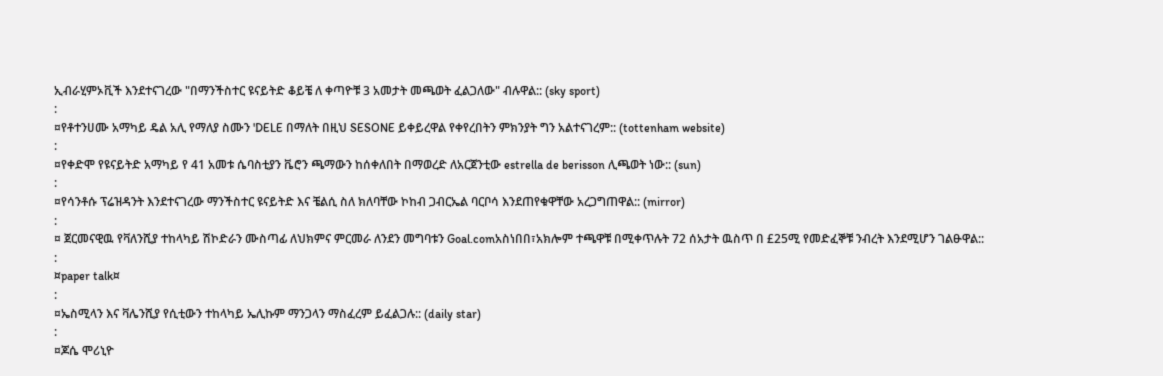ኢብራሂምኦቪች እንደተናገረው "በማንችስተር ዩናይትድ ቆይቼ ለ ቀጣዮቹ 3 አመታት መጫወት ፈልጋለው" ብሉዋል:: (sky sport)
:
¤የቶተንሀሙ አማካይ ዴል አሊ የማለያ ስሙን 'DELE በማለት በዚህ SESONE ይቀይረዋል የቀየረበትን ምክንያት ግን አልተናገረም:: (tottenham website)
:
¤የቀድሞ የዩናይትድ አማካይ የ 41 አመቱ ሴባስቲያን ቬሮን ጫማውን ከሰቀለበት በማወረድ ለአርጀንቲው estrella de berisson ሊጫወት ነው:: (sun)
:
¤የሳንቶሱ ፕሬዝዳንት እንደተናገረው ማንችስተር ዩናይትድ እና ቼልሲ ስለ ክለባቸው ኮከብ ጋብርኤል ባርቦሳ እንደጠየቁዋቸው አረጋግጠዋል:: (mirror)
:
¤ ጀርመናዊዉ የቫለንሺያ ተከላካይ ሽኮድራን ሙስጣፊ ለህክምና ምርመራ ለንደን መግባቱን Goal.comአስነበበ፣አክሎም ተጫዋቹ በሚቀጥሉት 72 ሰአታት ዉስጥ በ £25ሚ የመድፈኞቹ ንብረት እንደሚሆን ገልፁዋል::
:
¤paper talk¤
:
¤ኤስሚላን እና ቫሌንሺያ የሲቲውን ተከላካይ ኤሊኩም ማንጋላን ማስፈረም ይፈልጋሉ:: (daily star)
:
¤ጆሴ ሞሪኒዮ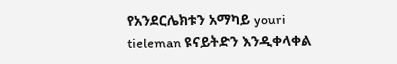የአንደርሌክቱን አማካይ youri tieleman ዩናይትድን እንዲቀላቀል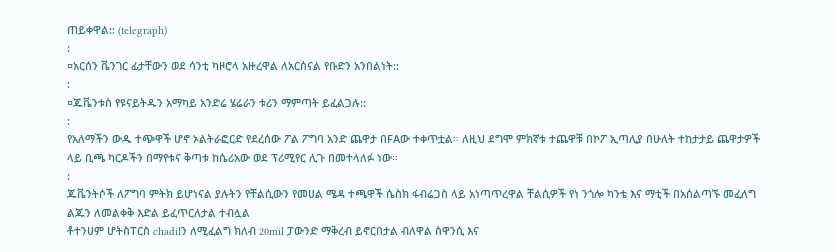ጠይቀዋል:: (telegraph)
:
¤አርሰን ቬንገር ፊታቸውን ወደ ሳንቲ ካዞሮላ አዙረዋል ለአርሰናል የቡድን አንበልነት::
:
¤ጁቬንቱስ የዩናይትዱን አማካይ አንድሬ ሄሬራን ቱሪን ማምጣት ይፈልጋሉ::
:
የአለማችን ውዱ ተጭዋች ሆኖ ኦልትራፎርድ የደረሰው ፖል ፖግባ አንድ ጨዋታ በFAው ተቀጥቷል። ለዚህ ደግሞ ምክኛቱ ተጨዋቹ በኮፖ ኢጣሊያ በሁለት ተከታታይ ጨዋታዎች ላይ ቢጫ ካርዶችን በማየቱና ቅጣቱ ከሴሪአው ወደ ፕሪሚየር ሊጉ በመተላለፉ ነው።
:
ጁቬንትሶች ለፖግባ ምትክ ይሆነናል ያሉትን የቸልሲውን የመሀል ሜዳ ተጫዋች ሴስክ ፋብሬጋስ ላይ አነጣጥረዋል ቸልሲዎች የነ ንጎሎ ካንቴ እና ማቲች በአሰልጣኙ መፈለግ ልጁን ለመልቀቅ እድል ይፈጥርለታል ተብሏል
ቶተንሀም ሆትስፐርስ chadilን ለሚፈልግ ክለብ 20mil ፓውንድ ማቅረብ ይኖርበታል ብለዋል ስዋንሲ እና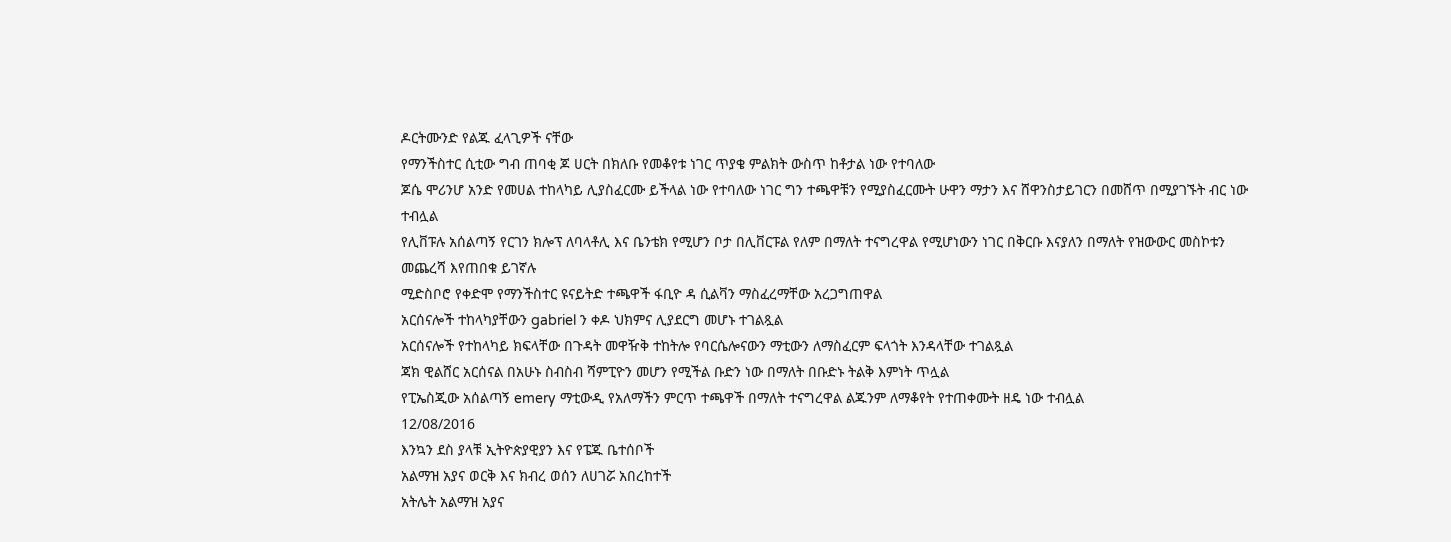ዶርትሙንድ የልጁ ፈላጊዎች ናቸው
የማንችስተር ሲቲው ግብ ጠባቂ ጆ ሀርት በክለቡ የመቆየቱ ነገር ጥያቄ ምልክት ውስጥ ከቶታል ነው የተባለው
ጆሴ ሞሪንሆ አንድ የመሀል ተከላካይ ሊያስፈርሙ ይችላል ነው የተባለው ነገር ግን ተጫዋቹን የሚያስፈርሙት ሁዋን ማታን እና ሸዋንስታይገርን በመሸጥ በሚያገኙት ብር ነው ተብሏል
የሊቨፑሉ አሰልጣኝ የርገን ክሎፕ ለባላቶሊ እና ቤንቴክ የሚሆን ቦታ በሊቨርፑል የለም በማለት ተናግረዋል የሚሆነውን ነገር በቅርቡ እናያለን በማለት የዝውውር መስኮቱን መጨረሻ እየጠበቁ ይገኛሉ
ሚድስቦሮ የቀድሞ የማንችስተር ዩናይትድ ተጫዋች ፋቢዮ ዳ ሲልቫን ማስፈረማቸው አረጋግጠዋል
አርሰናሎች ተከላካያቸውን gabriel ን ቀዶ ህክምና ሊያደርግ መሆኑ ተገልጿል
አርሰናሎች የተከላካይ ክፍላቸው በጉዳት መዋዥቅ ተከትሎ የባርሴሎናውን ማቲውን ለማስፈርም ፍላጎት እንዳላቸው ተገልጿል
ጃክ ዊልሸር አርሰናል በአሁኑ ስብስብ ሻምፒዮን መሆን የሚችል ቡድን ነው በማለት በቡድኑ ትልቅ እምነት ጥሏል
የፒኤስጂው አሰልጣኝ emery ማቲውዲ የአለማችን ምርጥ ተጫዋች በማለት ተናግረዋል ልጁንም ለማቆየት የተጠቀሙት ዘዴ ነው ተብሏል
12/08/2016
እንኳን ደስ ያላቹ ኢትዮጵያዊያን እና የፔጁ ቤተሰቦች
አልማዝ አያና ወርቅ እና ክብረ ወሰን ለሀገሯ አበረከተች
አትሌት አልማዝ አያና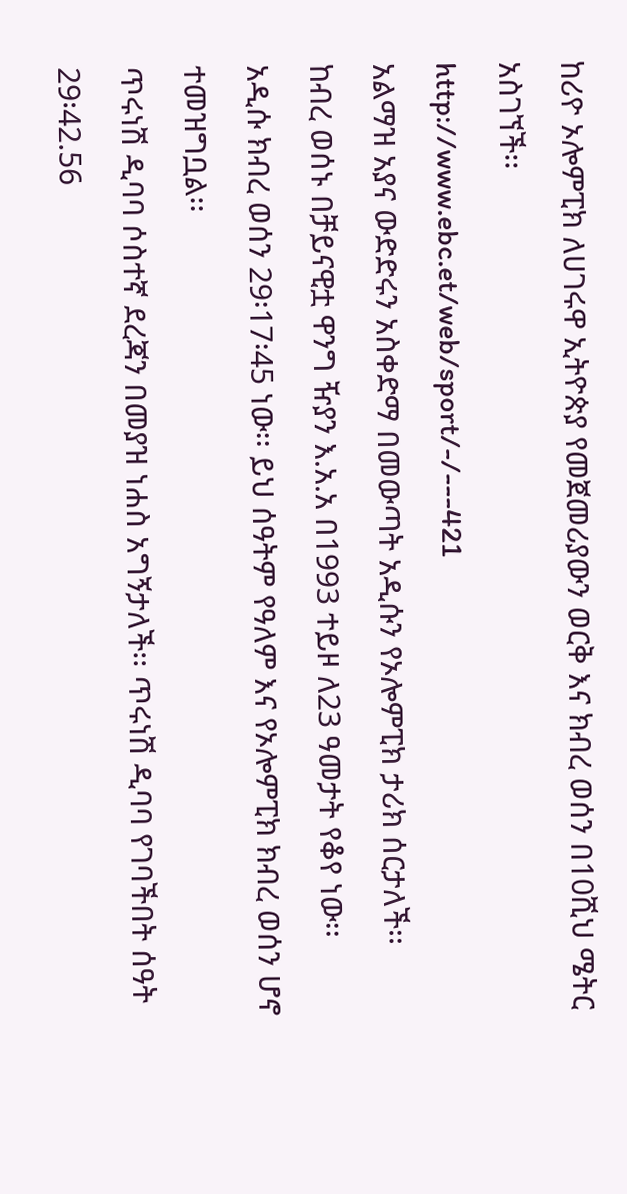ከሪዮ ኦሎምፒክ ለሀገሩዋ ኢትዮጵያ የመጀመሪያውን ወርቅ እና ክብረ ወሰን በ10ሺህ ሜትር አስገኘች፡፡
http://www.ebc.et/web/sport/-/---421
አልማዝ አያና ውድድሩን አስቀድማ በመውጣት አዲሱን የኦሎምፒክ ታሪክ ሰርታለች፡፡
ከብረ ወሰኑ በቻይናዊቷ ዋንግ ዥያን እ.አ.አ በ1993 ተይዞ ለ23 ዓመታት የቆየ ነው፡፡
አዲሱ ክብረ ወሰን 29፡17፡45 ነው፡፡ ይህ ሰዓትም የዓለም እና የኦሎምፒክ ክብረ ወሰን ሆኖ ተመዝግቧል፡፡
ጥሩነሽ ዲባባ ሶስተኛ ደረጃን በመያዝ ነሐስ አግኝታለች፡፡ ጥሩነሽ ዲባባ የገባችበት ሰዓት 29፡42.56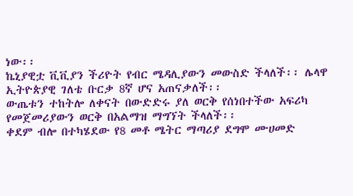ነው፡፡
ኬኒያዊቷ ቪቪያን ችሪዮት የብር ሜዳሊያውን መውስድ ችላለች፡፡ ሌላዋ ኢትዮጵያዊ ገለቴ ቡርቃ 8ኛ ሆና አጠናቃለች፡፡
ውጤቱን ተከትሎ ለቀናት በውድድሩ ያለ ወርቅ የሰነበተችው አፍሪካ የመጀመሪያውን ወርቅ በአልማዝ ማግኘት ችላለች፡፡
ቀደም ብሎ በተካሄደው የ8 መቶ ሜትር ማጣሪያ ደግሞ ሙሀመድ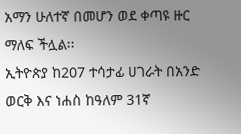አማን ሁለተኛ በመሆን ወደ ቀጣዩ ዙር ማለፍ ችሏል፡፡
ኢትዮጵያ ከ207 ተሳታፊ ሀገራት በአንድ ወርቅ እና ነሐስ ከዓለም 31ኛ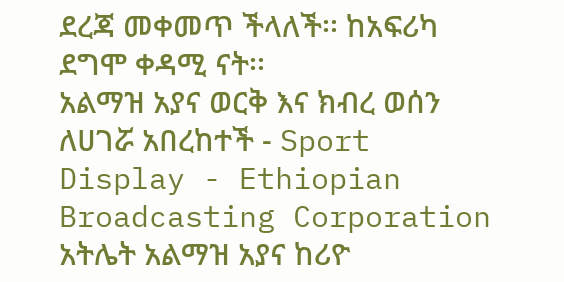ደረጃ መቀመጥ ችላለች፡፡ ከአፍሪካ ደግሞ ቀዳሚ ናት፡፡
አልማዝ አያና ወርቅ እና ክብረ ወሰን ለሀገሯ አበረከተች - Sport Display - Ethiopian Broadcasting Corporation አትሌት አልማዝ አያና ከሪዮ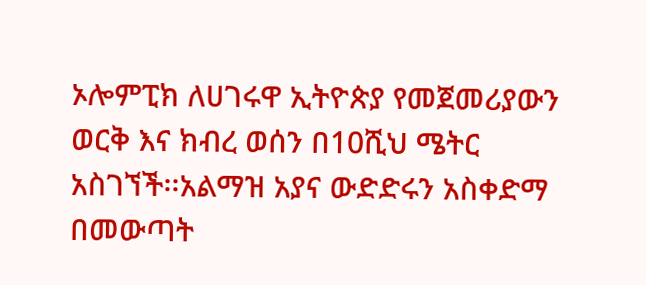ኦሎምፒክ ለሀገሩዋ ኢትዮጵያ የመጀመሪያውን ወርቅ እና ክብረ ወሰን በ10ሺህ ሜትር አስገኘች፡፡አልማዝ አያና ውድድሩን አስቀድማ በመውጣት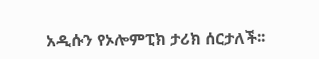አዲሱን የኦሎምፒክ ታሪክ ሰርታለች፡፡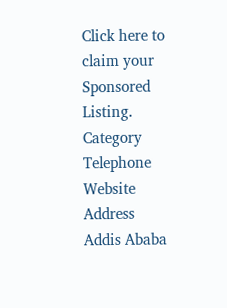Click here to claim your Sponsored Listing.
Category
Telephone
Website
Address
Addis Ababa